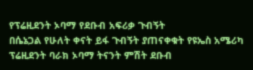የፕሬዚደንት ኦባማ የደቡብ አፍሪቃ ጉብኝት
በሴኔጋል የሁለት ቀናት ይፋ ጉብኝት ያጠናቀቁት የዩኤስ አሜሪካ ፕሬዚደንት ባራክ ኦባማ ትናንት ምሽት ደቡብ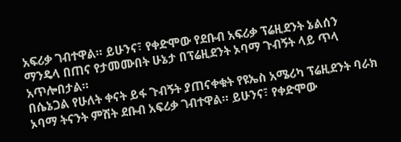አፍሪቃ ገብተዋል። ይሁንና፣ የቀድሞው የደቡብ አፍሪቃ ፕሬዚደንት ኔልሰን ማንዴላ በጠና የታመሙበት ሁኔታ በፕሬዚደንት ኦባማ ጉብኝት ላይ ጥላ አጥሎበታል።
በሴኔጋል የሁለት ቀናት ይፋ ጉብኝት ያጠናቀቁት የዩኤስ አሜሪካ ፕሬዚደንት ባራክ ኦባማ ትናንት ምሽት ደቡብ አፍሪቃ ገብተዋል። ይሁንና፣ የቀድሞው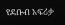የደቡብ አፍሪቃ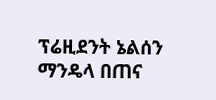ፕሬዚደንት ኔልሰን ማንዴላ በጠና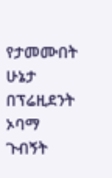የታመሙበት ሁኔታ በፕሬዚደንት ኦባማ ጉብኝት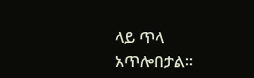ላይ ጥላ አጥሎበታል።